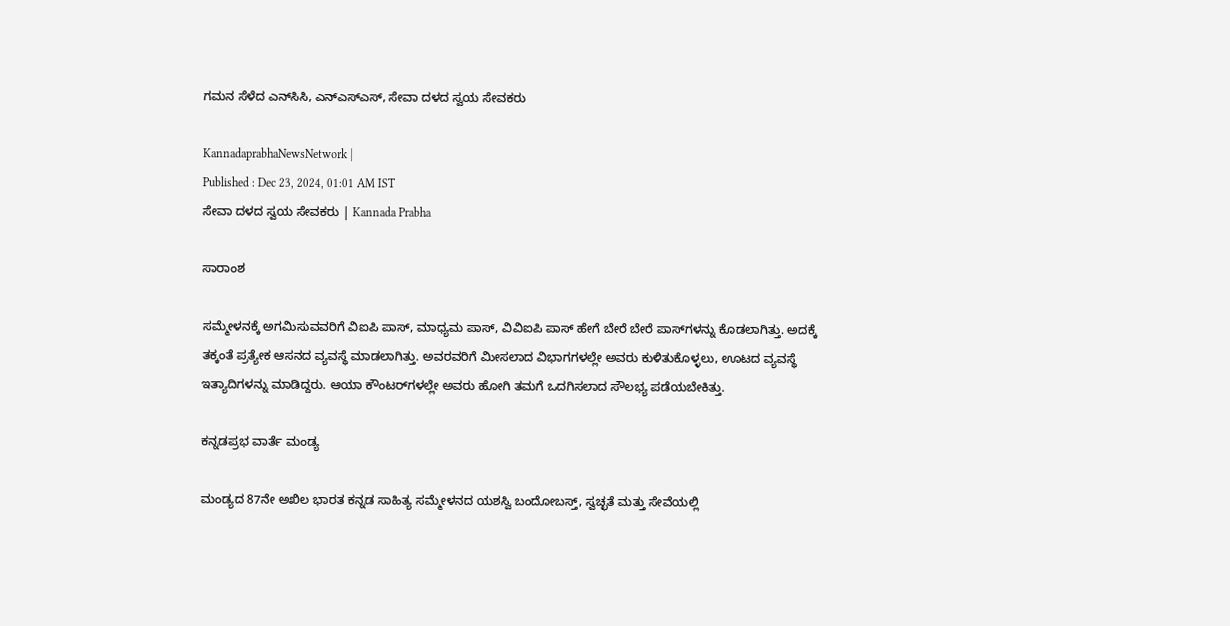ಗಮನ ಸೆಳೆದ ಎನ್‌ಸಿಸಿ, ಎನ್‌ಎಸ್‌ಎಸ್‌, ಸೇವಾ ದಳದ ಸ್ವಯ ಸೇವಕರು

KannadaprabhaNewsNetwork |
Published : Dec 23, 2024, 01:01 AM IST
ಸೇವಾ ದಳದ ಸ್ವಯ ಸೇವಕರು | Kannada Prabha

ಸಾರಾಂಶ

ಸಮ್ಮೇಳನಕ್ಕೆ ಅಗಮಿಸುವವರಿಗೆ ವಿಐಪಿ ಪಾಸ್‌, ಮಾಧ್ಯಮ ಪಾಸ್‌, ವಿವಿಐಪಿ ಪಾಸ್‌ ಹೇಗೆ ಬೇರೆ ಬೇರೆ ಪಾಸ್‌ಗಳನ್ನು ಕೊಡಲಾಗಿತ್ತು. ಅದಕ್ಕೆ ತಕ್ಕಂತೆ ಪ್ರತ್ಯೇಕ ಆಸನದ ವ್ಯವಸ್ಥೆ ಮಾಡಲಾಗಿತ್ತು. ಅವರವರಿಗೆ ಮೀಸಲಾದ ವಿಭಾಗಗಳಲ್ಲೇ ಅವರು ಕುಳಿತುಕೊಳ್ಳಲು, ಊಟದ ವ್ಯವಸ್ಥೆ ಇತ್ಯಾದಿಗಳನ್ನು ಮಾಡಿದ್ದರು. ಆಯಾ ಕೌಂಟರ್‌ಗಳಲ್ಲೇ ಅವರು ಹೋಗಿ ತಮಗೆ ಒದಗಿಸಲಾದ ಸೌಲಭ್ಯ ಪಡೆಯಬೇಕಿತ್ತು.

ಕನ್ನಡಪ್ರಭ ವಾರ್ತೆ ಮಂಡ್ಯ

ಮಂಡ್ಯದ 87ನೇ ಅಖಿಲ ಭಾರತ ಕನ್ನಡ ಸಾಹಿತ್ಯ ಸಮ್ಮೇಳನದ ಯಶಸ್ವಿ ಬಂದೋಬಸ್ತ್‌, ಸ್ವಚ್ಛತೆ ಮತ್ತು ಸೇವೆಯಲ್ಲಿ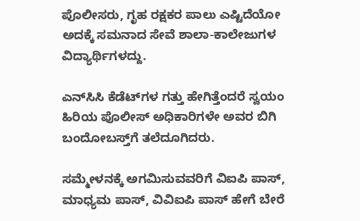ಪೊಲೀಸರು, ಗೃಹ ರಕ್ಷಕರ ಪಾಲು ಎಷ್ಟಿದೆಯೋ ಅದಕ್ಕೆ ಸಮನಾದ ಸೇವೆ ಶಾಲಾ-ಕಾಲೇಜುಗಳ ವಿದ್ಯಾರ್ಥಿಗಳದ್ದು.

ಎನ್‌ಸಿಸಿ ಕೆಡೆಟ್‌ಗಳ ಗತ್ತು ಹೇಗಿತ್ತೆಂದರೆ ಸ್ವಯಂ ಹಿರಿಯ ಪೊಲೀಸ್‌ ಅಧಿಕಾರಿಗಳೇ ಅವರ ಬಿಗಿ ಬಂದೋಬಸ್ತ್‌ಗೆ ತಲೆದೂಗಿದರು.

ಸಮ್ಮೇಳನಕ್ಕೆ ಅಗಮಿಸುವವರಿಗೆ ವಿಐಪಿ ಪಾಸ್‌, ಮಾಧ್ಯಮ ಪಾಸ್‌, ವಿವಿಐಪಿ ಪಾಸ್‌ ಹೇಗೆ ಬೇರೆ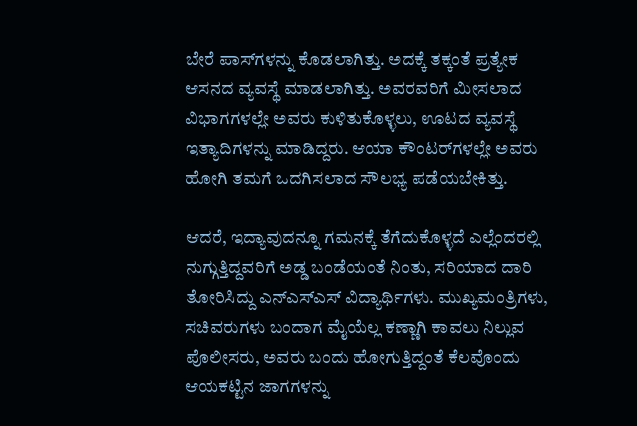ಬೇರೆ ಪಾಸ್‌ಗಳನ್ನು ಕೊಡಲಾಗಿತ್ತು. ಅದಕ್ಕೆ ತಕ್ಕಂತೆ ಪ್ರತ್ಯೇಕ ಆಸನದ ವ್ಯವಸ್ಥೆ ಮಾಡಲಾಗಿತ್ತು. ಅವರವರಿಗೆ ಮೀಸಲಾದ ವಿಭಾಗಗಳಲ್ಲೇ ಅವರು ಕುಳಿತುಕೊಳ್ಳಲು, ಊಟದ ವ್ಯವಸ್ಥೆ ಇತ್ಯಾದಿಗಳನ್ನು ಮಾಡಿದ್ದರು. ಆಯಾ ಕೌಂಟರ್‌ಗಳಲ್ಲೇ ಅವರು ಹೋಗಿ ತಮಗೆ ಒದಗಿಸಲಾದ ಸೌಲಭ್ಯ ಪಡೆಯಬೇಕಿತ್ತು.

ಆದರೆ, ಇದ್ಯಾವುದನ್ನೂ ಗಮನಕ್ಕೆ ತೆಗೆದುಕೊಳ್ಳದೆ ಎಲ್ಲೆಂದರಲ್ಲಿ ನುಗ್ಗುತ್ತಿದ್ದವರಿಗೆ ಅಡ್ಡ ಬಂಡೆಯಂತೆ ನಿಂತು, ಸರಿಯಾದ ದಾರಿ ತೋರಿಸಿದ್ದು ಎನ್‌ಎಸ್‌ಎಸ್‌ ವಿದ್ಯಾರ್ಥಿಗಳು. ಮುಖ್ಯಮಂತ್ರಿಗಳು, ಸಚಿವರುಗಳು ಬಂದಾಗ ಮೈಯೆಲ್ಲ ಕಣ್ಣಾಗಿ ಕಾವಲು ನಿಲ್ಲುವ ಪೊಲೀಸರು, ಅವರು ಬಂದು ಹೋಗುತ್ತಿದ್ದಂತೆ ಕೆಲವೊಂದು ಆಯಕಟ್ಟಿನ ಜಾಗಗಳನ್ನು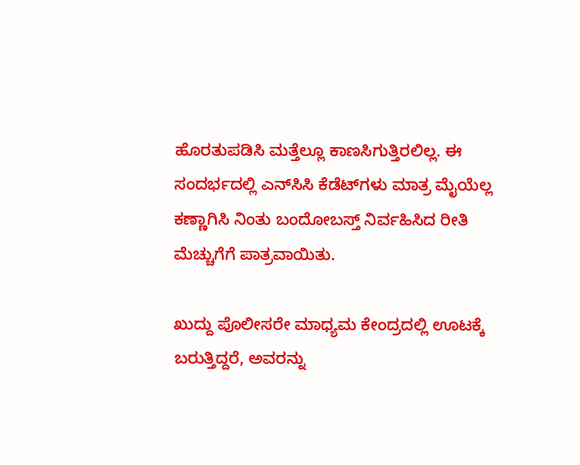ಹೊರತುಪಡಿಸಿ ಮತ್ತೆಲ್ಲೂ ಕಾಣಸಿಗುತ್ತಿರಲಿಲ್ಲ. ಈ ಸಂದರ್ಭದಲ್ಲಿ ಎನ್‌ಸಿಸಿ ಕೆಡೆಟ್‌ಗಳು ಮಾತ್ರ ಮೈಯೆಲ್ಲ ಕಣ್ಣಾಗಿಸಿ ನಿಂತು ಬಂದೋಬಸ್ತ್‌ ನಿರ್ವಹಿಸಿದ ರೀತಿ ಮೆಚ್ಚುಗೆಗೆ ಪಾತ್ರವಾಯಿತು.

ಖುದ್ದು ಪೊಲೀಸರೇ ಮಾಧ್ಯಮ ಕೇಂದ್ರದಲ್ಲಿ ಊಟಕ್ಕೆ ಬರುತ್ತಿದ್ದರೆ, ಅವರನ್ನು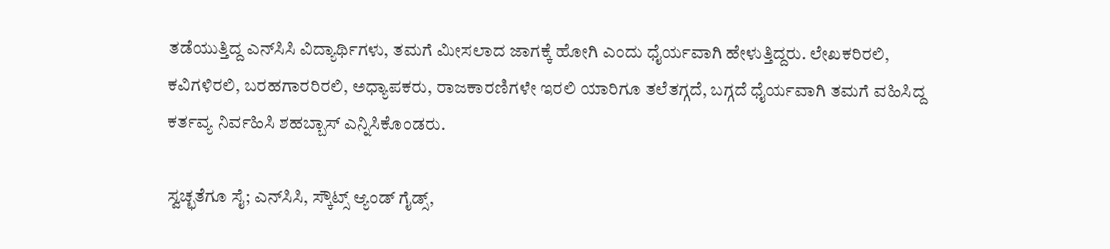ತಡೆಯುತ್ತಿದ್ದ ಎನ್‌ಸಿಸಿ ವಿದ್ಯಾರ್ಥಿಗಳು, ತಮಗೆ ಮೀಸಲಾದ ಜಾಗಕ್ಕೆ ಹೋಗಿ ಎಂದು ಧೈರ್ಯವಾಗಿ ಹೇಳುತ್ತಿದ್ದರು. ಲೇಖಕರಿರಲಿ, ಕವಿಗಳಿರಲಿ, ಬರಹಗಾರರಿರಲಿ, ಅಧ್ಯಾಪಕರು, ರಾಜಕಾರಣಿಗಳೇ ಇರಲಿ ಯಾರಿಗೂ ತಲೆತಗ್ಗದೆ, ಬಗ್ಗದೆ ಧೈರ್ಯವಾಗಿ ತಮಗೆ ವಹಿಸಿದ್ದ ಕರ್ತವ್ಯ ನಿರ್ವಹಿಸಿ ಶಹಬ್ಬಾಸ್‌ ಎನ್ನಿಸಿಕೊಂಡರು.

ಸ್ವಚ್ಛತೆಗೂ ಸೈ; ಎನ್‌ಸಿಸಿ, ಸ್ಕೌಟ್ಸ್‌ ಆ್ಯಂಡ್‌ ಗೈಡ್ಸ್‌,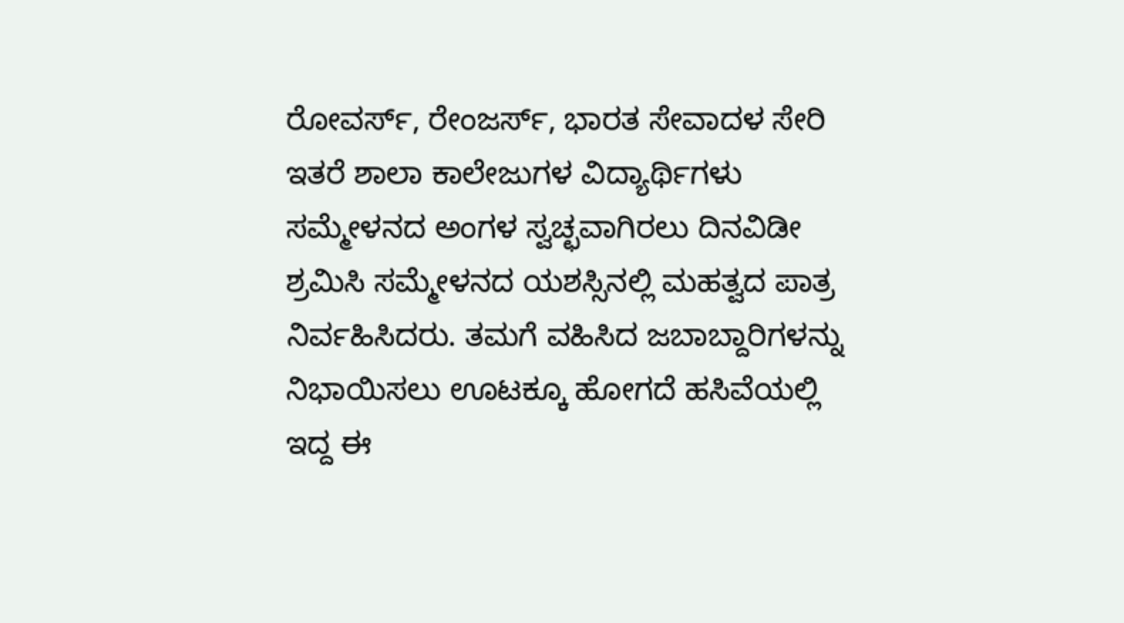ರೋವರ್ಸ್‌, ರೇಂಜರ್ಸ್‌, ಭಾರತ ಸೇವಾದಳ ಸೇರಿ ಇತರೆ ಶಾಲಾ ಕಾಲೇಜುಗಳ ವಿದ್ಯಾರ್ಥಿಗಳು ಸಮ್ಮೇಳನದ ಅಂಗಳ ಸ್ವಚ್ಛವಾಗಿರಲು ದಿನವಿಡೀ ಶ್ರಮಿಸಿ ಸಮ್ಮೇಳನದ ಯಶಸ್ಸಿನಲ್ಲಿ ಮಹತ್ವದ ಪಾತ್ರ ನಿರ್ವಹಿಸಿದರು. ತಮಗೆ ವಹಿಸಿದ ಜಬಾಬ್ದಾರಿಗಳನ್ನು ನಿಭಾಯಿಸಲು ಊಟಕ್ಕೂ ಹೋಗದೆ ಹಸಿವೆಯಲ್ಲಿ ಇದ್ದ ಈ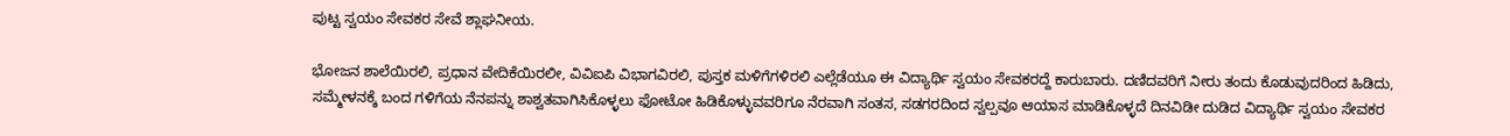ಪುಟ್ಟ ಸ್ವಯಂ ಸೇವಕರ ಸೇವೆ ಶ್ಲಾಘನೀಯ.

ಭೋಜನ ಶಾಲೆಯಿರಲಿ, ಪ್ರಧಾನ ವೇದಿಕೆಯಿರಲೀ, ವಿವಿಐಪಿ ವಿಭಾಗವಿರಲಿ, ಪುಸ್ತಕ ಮಳಿಗೆಗಳಿರಲಿ ಎಲ್ಲೆಡೆಯೂ ಈ ವಿದ್ಯಾರ್ಥಿ ಸ್ವಯಂ ಸೇವಕರದ್ದೆ ಕಾರುಬಾರು. ದಣಿದವರಿಗೆ ನೀರು ತಂದು ಕೊಡುವುದರಿಂದ ಹಿಡಿದು, ಸಮ್ಮೇಳನಕ್ಕೆ ಬಂದ ಗಳಿಗೆಯ ನೆನಪನ್ನು ಶಾಶ್ವತವಾಗಿಸಿಕೊಳ್ಳಲು ಫೋಟೋ ಹಿಡಿಕೊಳ್ಳುವವರಿಗೂ ನೆರವಾಗಿ ಸಂತಸ, ಸಡಗರದಿಂದ ಸ್ವಲ್ಪವೂ ಆಯಾಸ ಮಾಡಿಕೊಳ್ಳದೆ ದಿನವಿಡೀ ದುಡಿದ ವಿದ್ಯಾರ್ಥಿ ಸ್ವಯಂ ಸೇವಕರ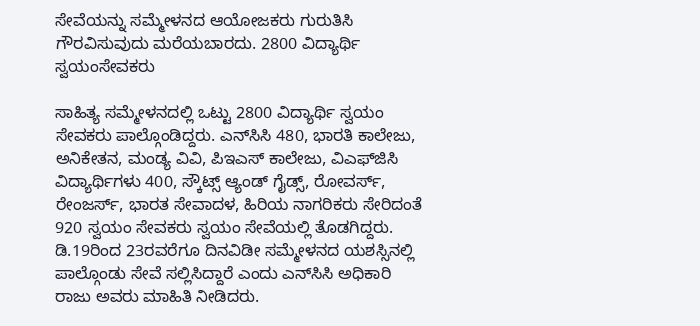ಸೇವೆಯನ್ನು ಸಮ್ಮೇಳನದ ಆಯೋಜಕರು ಗುರುತಿಸಿ ಗೌರವಿಸುವುದು ಮರೆಯಬಾರದು. 2800 ವಿದ್ಯಾರ್ಥಿ ಸ್ವಯಂಸೇವಕರು

ಸಾಹಿತ್ಯ ಸಮ್ಮೇಳನದಲ್ಲಿ ಒಟ್ಟು 2800 ವಿದ್ಯಾರ್ಥಿ ಸ್ವಯಂ ಸೇವಕರು ಪಾಲ್ಗೊಂಡಿದ್ದರು. ಎನ್‌ಸಿಸಿ 480, ಭಾರತಿ ಕಾಲೇಜು, ಅನಿಕೇತನ, ಮಂಡ್ಯ ವಿವಿ, ಪಿಇಎಸ್‌ ಕಾಲೇಜು, ವಿಎಫ್‌ಜಿಸಿ ವಿದ್ಯಾರ್ಥಿಗಳು 400, ಸ್ಕೌಟ್ಸ್‌ ಆ್ಯಂಡ್‌ ಗೈಡ್ಸ್‌, ರೋವರ್ಸ್‌, ರೇಂಜರ್ಸ್‌, ಭಾರತ ಸೇವಾದಳ, ಹಿರಿಯ ನಾಗರಿಕರು ಸೇರಿದಂತೆ 920 ಸ್ವಯಂ ಸೇವಕರು ಸ್ವಯಂ ಸೇವೆಯಲ್ಲಿ ತೊಡಗಿದ್ದರು. ಡಿ.19ರಿಂದ 23ರವರೆಗೂ ದಿನವಿಡೀ ಸಮ್ಮೇಳನದ ಯಶಸ್ಸಿನಲ್ಲಿ ಪಾಲ್ಗೊಂಡು ಸೇವೆ ಸಲ್ಲಿಸಿದ್ದಾರೆ ಎಂದು ಎನ್‌ಸಿಸಿ ಅಧಿಕಾರಿ ರಾಜು ಅವರು ಮಾಹಿತಿ ನೀಡಿದರು.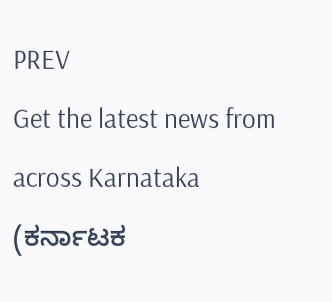PREV
Get the latest news from across Karnataka (ಕರ್ನಾಟಕ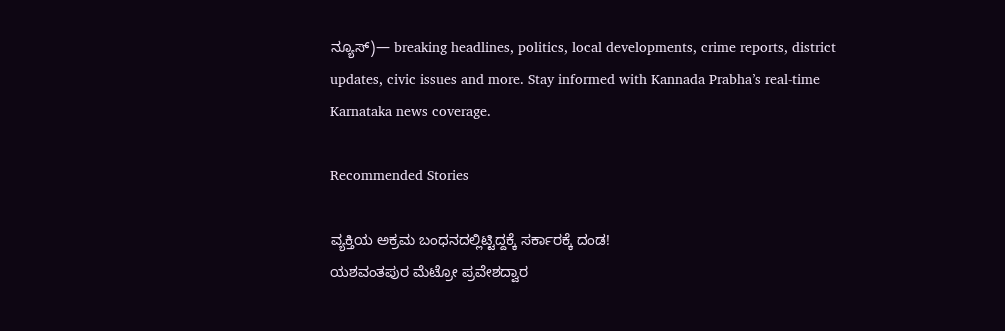ನ್ಯೂಸ್)— breaking headlines, politics, local developments, crime reports, district updates, civic issues and more. Stay informed with Kannada Prabha’s real‑time Karnataka news coverage.

Recommended Stories

ವ್ಯಕ್ತಿಯ ಅಕ್ರಮ ಬಂಧನದಲ್ಲಿಟ್ಟಿದ್ದಕ್ಕೆ ಸರ್ಕಾರಕ್ಕೆ ದಂಡ!
ಯಶವಂತಪುರ ಮೆಟ್ರೋ ಪ್ರವೇಶದ್ವಾರ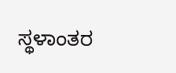ಸ್ಥಳಾಂತರ